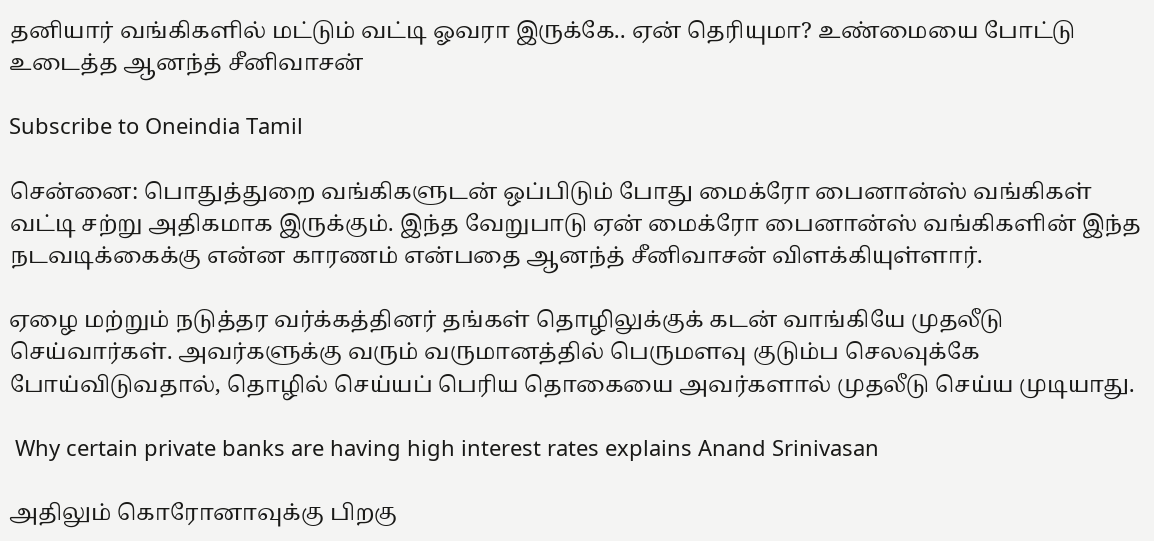தனியார் வங்கிகளில் மட்டும் வட்டி ஓவரா இருக்கே.. ஏன் தெரியுமா? உண்மையை போட்டு உடைத்த ஆனந்த் சீனிவாசன்

Subscribe to Oneindia Tamil

சென்னை: பொதுத்துறை வங்கிகளுடன் ஒப்பிடும் போது மைக்ரோ பைனான்ஸ் வங்கிகள் வட்டி சற்று அதிகமாக இருக்கும். இந்த வேறுபாடு ஏன் மைக்ரோ பைனான்ஸ் வங்கிகளின் இந்த நடவடிக்கைக்கு என்ன காரணம் என்பதை ஆனந்த் சீனிவாசன் விளக்கியுள்ளார்.

ஏழை மற்றும் நடுத்தர வர்க்கத்தினர் தங்கள் தொழிலுக்குக் கடன் வாங்கியே முதலீடு செய்வார்கள். அவர்களுக்கு வரும் வருமானத்தில் பெருமளவு குடும்ப செலவுக்கே போய்விடுவதால், தொழில் செய்யப் பெரிய தொகையை அவர்களால் முதலீடு செய்ய முடியாது.

 Why certain private banks are having high interest rates explains Anand Srinivasan

அதிலும் கொரோனாவுக்கு பிறகு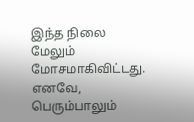இந்த நிலை மேலும் மோசமாகிவிட்டது. எனவே, பெரும்பாலும்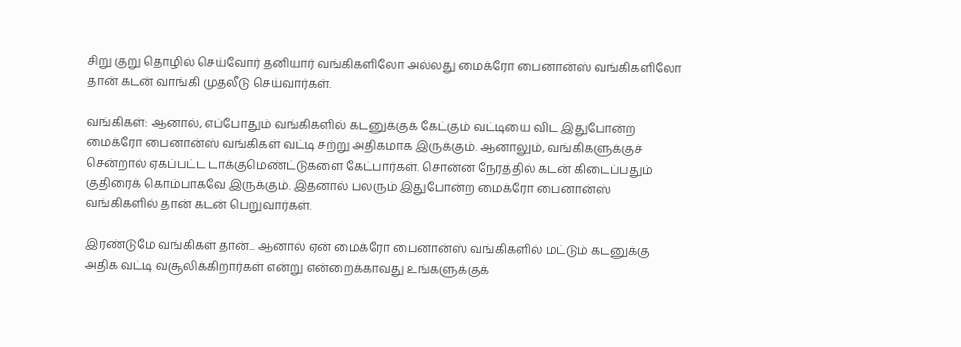சிறு குறு தொழில் செய்வோர் தனியார் வங்கிகளிலோ அல்லது மைக்ரோ பைனான்ஸ் வங்கிகளிலோ தான் கடன் வாங்கி முதலீடு செய்வார்கள்.

வங்கிகள்: ஆனால், எப்போதும் வங்கிகளில் கடனுக்குக் கேட்கும் வட்டியை விட இதுபோன்ற மைக்ரோ பைனான்ஸ் வங்கிகள் வட்டி சற்று அதிகமாக இருக்கும். ஆனாலும், வங்கிகளுக்குச் சென்றால் ஏகப்பட்ட டாக்குமெண்ட்டுகளை கேட்பார்கள். சொன்ன நேரத்தில் கடன் கிடைப்பதும் குதிரைக் கொம்பாகவே இருக்கும். இதனால் பலரும் இதுபோன்ற மைக்ரோ பைனான்ஸ் வங்கிகளில் தான் கடன் பெறுவார்கள்.

இரண்டுமே வங்கிகள் தான்... ஆனால் ஏன் மைக்ரோ பைனான்ஸ் வங்கிகளில் மட்டும் கடனுக்கு அதிக வட்டி வசூலிக்கிறார்கள் என்று என்றைக்காவது உங்களுக்குக்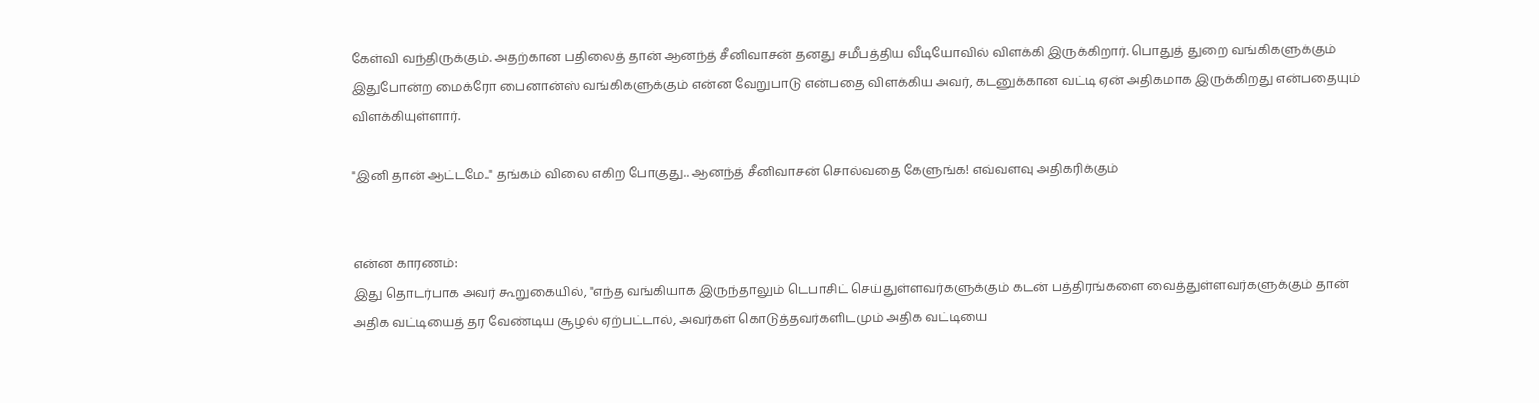கேள்வி வந்திருக்கும். அதற்கான பதிலைத் தான் ஆனந்த் சீனிவாசன் தனது சமீபத்திய வீடியோவில் விளக்கி இருக்கிறார். பொதுத் துறை வங்கிகளுக்கும் இதுபோன்ற மைக்ரோ பைனான்ஸ் வங்கிகளுக்கும் என்ன வேறுபாடு என்பதை விளக்கிய அவர், கடனுக்கான வட்டி ஏன் அதிகமாக இருக்கிறது என்பதையும் விளக்கியுள்ளார்.

"இனி தான் ஆட்டமே.." தங்கம் விலை எகிற போகுது.. ஆனந்த் சீனிவாசன் சொல்வதை கேளுங்க! எவ்வளவு அதிகரிக்கும்


என்ன காரணம்:
இது தொடர்பாக அவர் கூறுகையில், "எந்த வங்கியாக இருந்தாலும் டெபாசிட் செய்துள்ளவர்களுக்கும் கடன் பத்திரங்களை வைத்துள்ளவர்களுக்கும் தான் அதிக வட்டியைத் தர வேண்டிய சூழல் ஏற்பட்டால், அவர்கள் கொடுத்தவர்களிடமும் அதிக வட்டியை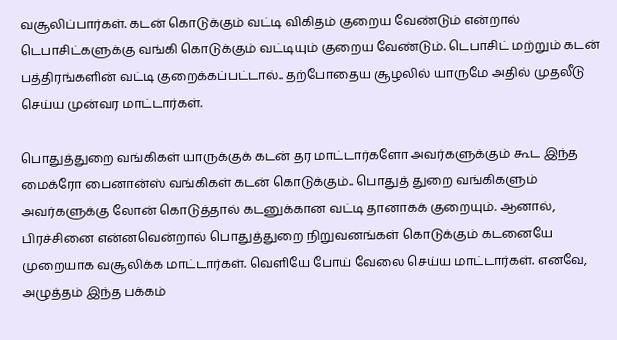வசூலிப்பார்கள். கடன் கொடுக்கும் வட்டி விகிதம் குறைய வேண்டும் என்றால் டெபாசிட்களுக்கு வங்கி கொடுக்கும் வட்டியும் குறைய வேண்டும். டெபாசிட் மற்றும் கடன் பத்திரங்களின் வட்டி குறைக்கப்பட்டால்.. தற்போதைய சூழலில் யாருமே அதில் முதலீடு செய்ய முன்வர மாட்டார்கள்.

பொதுத்துறை வங்கிகள் யாருக்குக் கடன் தர மாட்டார்களோ அவர்களுக்கும் கூட இந்த மைக்ரோ பைனான்ஸ் வங்கிகள் கடன் கொடுக்கும்.. பொதுத் துறை வங்கிகளும் அவர்களுக்கு லோன் கொடுத்தால் கடனுக்கான வட்டி தானாகக் குறையும். ஆனால், பிரச்சினை என்னவென்றால் பொதுத்துறை நிறுவனங்கள் கொடுக்கும் கடனையே முறையாக வசூலிக்க மாட்டார்கள். வெளியே போய் வேலை செய்ய மாட்டார்கள். எனவே, அழுத்தம் இந்த பக்கம்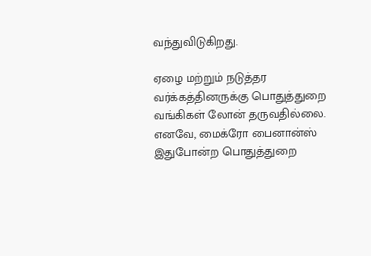வந்துவிடுகிறது.

ஏழை மற்றும் நடுத்தர வர்க்கத்தினருக்கு பொதுத்துறை வங்கிகள் லோன் தருவதில்லை. எனவே, மைக்ரோ பைனான்ஸ் இதுபோன்ற பொதுத்துறை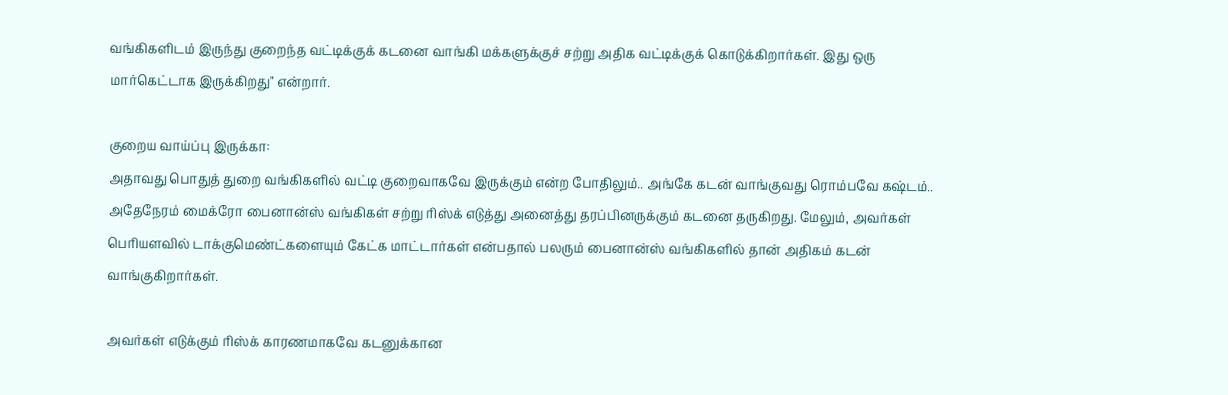வங்கிகளிடம் இருந்து குறைந்த வட்டிக்குக் கடனை வாங்கி மக்களுக்குச் சற்று அதிக வட்டிக்குக் கொடுக்கிறார்கள். இது ஒரு மார்கெட்டாக இருக்கிறது" என்றார்.

குறைய வாய்ப்பு இருக்கா:
அதாவது பொதுத் துறை வங்கிகளில் வட்டி குறைவாகவே இருக்கும் என்ற போதிலும்.. அங்கே கடன் வாங்குவது ரொம்பவே கஷ்டம்.. அதேநேரம் மைக்ரோ பைனான்ஸ் வங்கிகள் சற்று ரிஸ்க் எடுத்து அனைத்து தரப்பினருக்கும் கடனை தருகிறது. மேலும், அவர்கள் பெரியளவில் டாக்குமெண்ட்களையும் கேட்க மாட்டார்கள் என்பதால் பலரும் பைனான்ஸ் வங்கிகளில் தான் அதிகம் கடன் வாங்குகிறார்கள்.

அவர்கள் எடுக்கும் ரிஸ்க் காரணமாகவே கடனுக்கான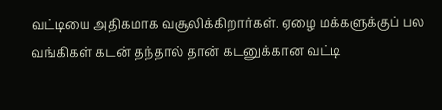வட்டியை அதிகமாக வசூலிக்கிறார்கள். ஏழை மக்களுக்குப் பல வங்கிகள் கடன் தந்தால் தான் கடனுக்கான வட்டி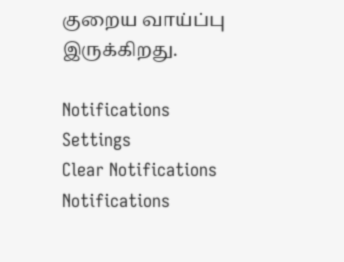குறைய வாய்ப்பு இருக்கிறது.

Notifications
Settings
Clear Notifications
Notifications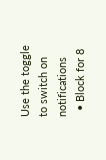Use the toggle to switch on notifications
  • Block for 8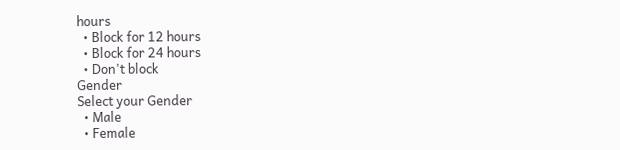hours
  • Block for 12 hours
  • Block for 24 hours
  • Don't block
Gender
Select your Gender
  • Male
  • Female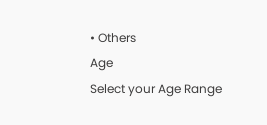• Others
Age
Select your Age Range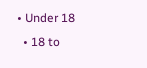• Under 18
  • 18 to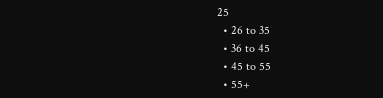25
  • 26 to 35
  • 36 to 45
  • 45 to 55
  • 55+